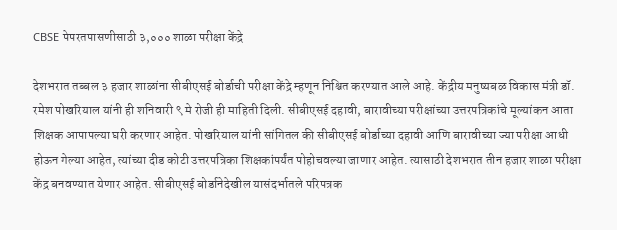CBSE पेपरतपासणीसाठी ३,००० शाळा परीक्षा केंद्रे

देशभरात तब्बल ३ हजार शाळांना सीबीएसई बोर्डाची परीक्षा केंद्रे म्हणून निश्चित करण्यात आले आहे. केंद्रीय मनुष्यबळ विकास मंत्री डॉ. रमेश पोखरियाल यांनी ही शनिवारी ९ मे रोजी ही माहिती दिली. सीबीएसई दहावी, बारावीच्या परीक्षांच्या उत्तरपत्रिकांचे मूल्यांकन आता शिक्षक आपापल्या घरी करणार आहेत. पोखरियाल यांनी सांगितल की सीबीएसई बोर्डाच्या दहावी आणि बारावीच्या ज्या परीक्षा आधी होऊन गेल्या आहेत, त्यांच्या दीड कोटी उत्तरपत्रिका शिक्षकांपर्यंत पोहोचवल्या जाणार आहेत. त्यासाठी देशभरात तीन हजार शाळा परीक्षा केंद्र बनवण्यात येणार आहेत. सीबीएसई बोर्डानेदेखील यासंदर्भातले परिपत्रक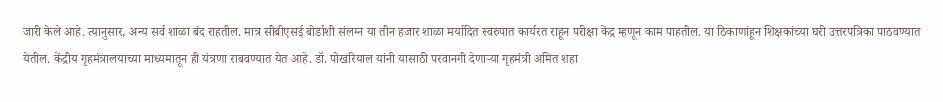जारी केले आहे. त्यानुसार, अन्य सर्व शाळा बंद राहतील. मात्र सीबीएसई बोर्डाशी संलग्न या तीन हजार शाळा मर्यादित स्वरुपात कार्यरत राहून परीक्षा केंद्र म्हणून काम पाहतील. या ठिकाणांहून शिक्षकांच्या घरी उत्तरपत्रिका पाठवण्यात येतील. केंद्रीय गृहमंत्रालयाच्या माध्यमातून ही यंत्रणा राबवण्यात येत आहे. डॉ. पोखरियाल यांनी यासाठी परवानगी देणाऱ्या गृहमंत्री अमित शहा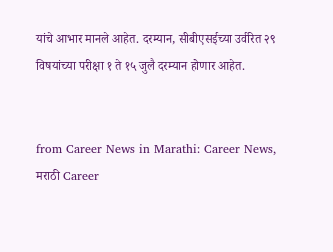यांचे आभार मानले आहेत. दरम्यान, सीबीएसईच्या उर्वरित २९ विषयांच्या परीक्षा १ ते १५ जुलै दरम्यान होणार आहेत.


from Career News in Marathi: Career News, मराठी Career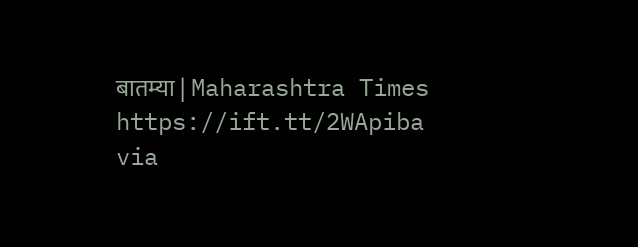बातम्या | Maharashtra Times https://ift.tt/2WApiba
via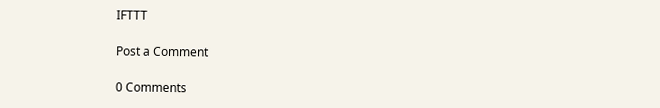IFTTT

Post a Comment

0 Comments